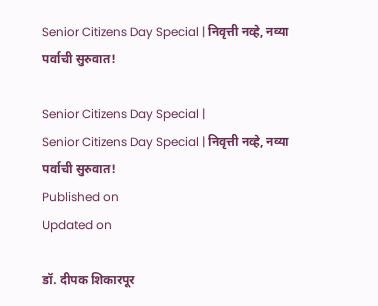Senior Citizens Day Special | निवृत्ती नव्हे, नव्या पर्वाची सुरुवात!

Senior Citizens Day Special |
Senior Citizens Day Special | निवृत्ती नव्हे, नव्या पर्वाची सुरुवात!
Published on
Updated on

डॉ. दीपक शिकारपूर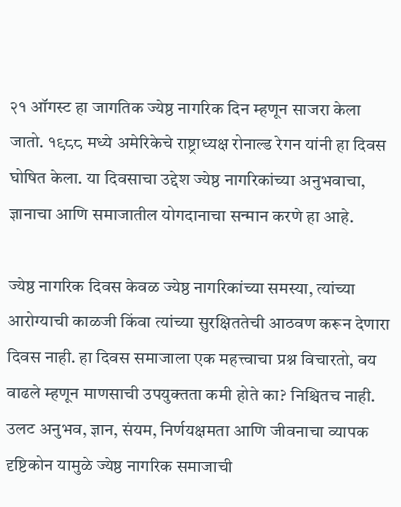२१ ऑगस्ट हा जागतिक ज्येष्ठ नागरिक दिन म्हणून साजरा केला जातो. १९८८ मध्ये अमेरिकेचे राष्ट्राध्यक्ष रोनाल्ड रेगन यांनी हा दिवस घोषित केला. या दिवसाचा उद्देश ज्येष्ठ नागरिकांच्या अनुभवाचा, ज्ञानाचा आणि समाजातील योगदानाचा सन्मान करणे हा आहे.

ज्येष्ठ नागरिक दिवस केवळ ज्येष्ठ नागरिकांच्या समस्या, त्यांच्या आरोग्याची काळजी किंवा त्यांच्या सुरक्षिततेची आठवण करून देणारा दिवस नाही. हा दिवस समाजाला एक महत्त्वाचा प्रश्न विचारतो, वय वाढले म्हणून माणसाची उपयुक्तता कमी होते का? निश्चितच नाही. उलट अनुभव, ज्ञान, संयम, निर्णयक्षमता आणि जीवनाचा व्यापक दृष्टिकोन यामुळे ज्येष्ठ नागरिक समाजाची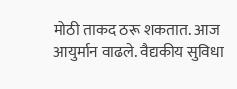मोठी ताकद ठरू शकतात. आज आयुर्मान वाढले. वैद्यकीय सुविधा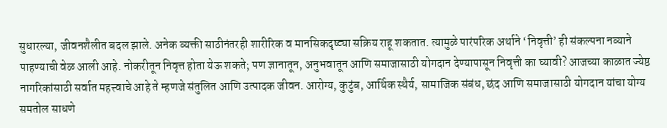सुधारल्या, जीवनशैलीत बदल झाले. अनेक व्यक्ती साठीनंतरही शारीरिक व मानसिकदृष्ट्या सक्रिय राहू शकतात. त्यामुळे पारंपरिक अर्थाने ‘निवृत्ती’ ही संकल्पना नव्याने पाहण्याची वेळ आली आहे. नोकरीतून निवृत्त होता येऊ शकते; पण ज्ञानातून, अनुभवातून आणि समाजासाठी योगदान देण्यापासून निवृत्ती का घ्यावी? आजच्या काळात ज्येष्ठ नागरिकांसाठी सर्वात महत्त्वाचे आहे ते म्हणजे संतुलित आणि उत्पादक जीवन. आरोग्य, कुटुंब, आर्थिक स्थैर्य, सामाजिक संबंध, छंद आणि समाजासाठी योगदान यांचा योग्य समतोल साधणे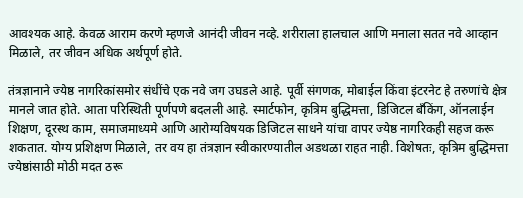आवश्यक आहे. केवळ आराम करणे म्हणजे आनंदी जीवन नव्हे. शरीराला हालचाल आणि मनाला सतत नवे आव्हान मिळाले, तर जीवन अधिक अर्थपूर्ण होते.

तंत्रज्ञानाने ज्येष्ठ नागरिकांसमोर संधींचे एक नवे जग उघडले आहे. पूर्वी संगणक, मोबाईल किंवा इंटरनेट हे तरुणांचे क्षेत्र मानले जात होते. आता परिस्थिती पूर्णपणे बदलली आहे. स्मार्टफोन, कृत्रिम बुद्धिमत्ता, डिजिटल बँकिंग, ऑनलाईन शिक्षण, दूरस्थ काम, समाजमाध्यमे आणि आरोग्यविषयक डिजिटल साधने यांचा वापर ज्येष्ठ नागरिकही सहज करू शकतात. योग्य प्रशिक्षण मिळाले, तर वय हा तंत्रज्ञान स्वीकारण्यातील अडथळा राहत नाही. विशेषतः, कृत्रिम बुद्धिमत्ता ज्येष्ठांसाठी मोठी मदत ठरू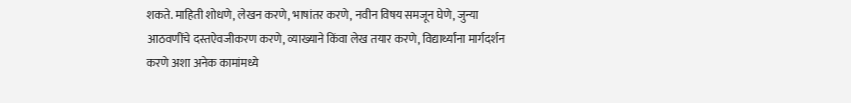शकते. माहिती शोधणे, लेखन करणे, भाषांतर करणे, नवीन विषय समजून घेणे, जुन्या आठवणींचे दस्तऐवजीकरण करणे, व्याख्याने किंवा लेख तयार करणे, विद्यार्थ्यांना मार्गदर्शन करणे अशा अनेक कामांमध्ये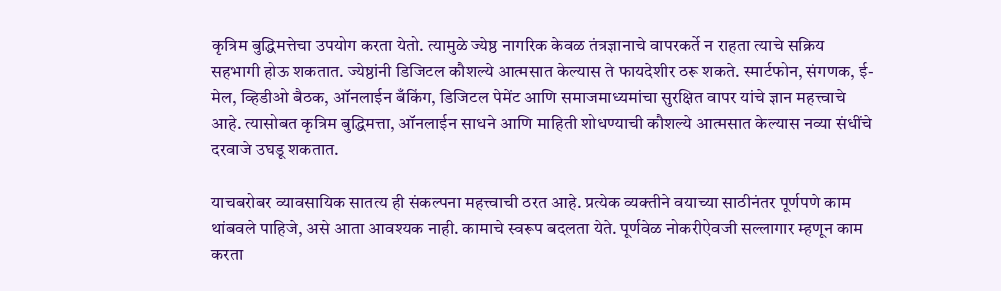कृत्रिम बुद्धिमत्तेचा उपयोग करता येतो. त्यामुळे ज्येष्ठ नागरिक केवळ तंत्रज्ञानाचे वापरकर्ते न राहता त्याचे सक्रिय सहभागी होऊ शकतात. ज्येष्ठांनी डिजिटल कौशल्ये आत्मसात केल्यास ते फायदेशीर ठरू शकते. स्मार्टफोन, संगणक, ई-मेल, व्हिडीओ बैठक, ऑनलाईन बँकिंग, डिजिटल पेमेंट आणि समाजमाध्यमांचा सुरक्षित वापर यांचे ज्ञान महत्त्वाचे आहे. त्यासोबत कृत्रिम बुद्धिमत्ता, ऑनलाईन साधने आणि माहिती शोधण्याची कौशल्ये आत्मसात केल्यास नव्या संधींचे दरवाजे उघडू शकतात.

याचबरोबर व्यावसायिक सातत्य ही संकल्पना महत्त्वाची ठरत आहे. प्रत्येक व्यक्तीने वयाच्या साठीनंतर पूर्णपणे काम थांबवले पाहिजे, असे आता आवश्यक नाही. कामाचे स्वरूप बदलता येते. पूर्णवेळ नोकरीऐवजी सल्लागार म्हणून काम करता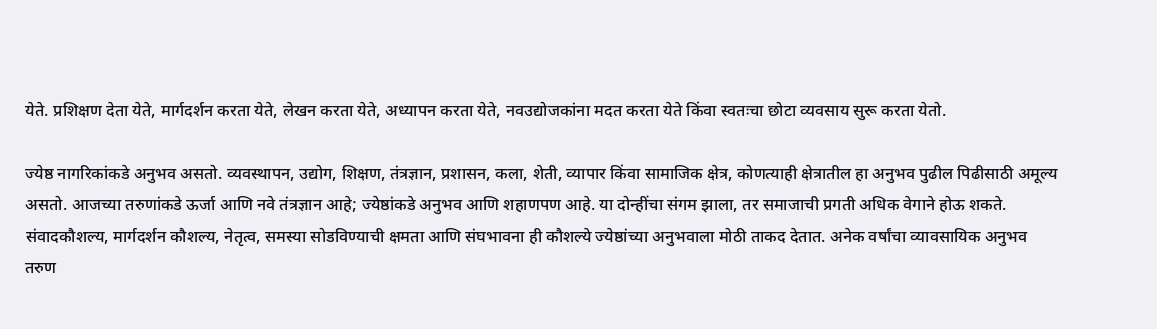येते. प्रशिक्षण देता येते, मार्गदर्शन करता येते, लेखन करता येते, अध्यापन करता येते, नवउद्योजकांना मदत करता येते किंवा स्वतःचा छोटा व्यवसाय सुरू करता येतो.

ज्येष्ठ नागरिकांकडे अनुभव असतो. व्यवस्थापन, उद्योग, शिक्षण, तंत्रज्ञान, प्रशासन, कला, शेती, व्यापार किंवा सामाजिक क्षेत्र, कोणत्याही क्षेत्रातील हा अनुभव पुढील पिढीसाठी अमूल्य असतो. आजच्या तरुणांकडे ऊर्जा आणि नवे तंत्रज्ञान आहे; ज्येष्ठांकडे अनुभव आणि शहाणपण आहे. या दोन्हींचा संगम झाला, तर समाजाची प्रगती अधिक वेगाने होऊ शकते. संवादकौशल्य, मार्गदर्शन कौशल्य, नेतृत्व, समस्या सोडविण्याची क्षमता आणि संघभावना ही कौशल्ये ज्येष्ठांच्या अनुभवाला मोठी ताकद देतात. अनेक वर्षांचा व्यावसायिक अनुभव तरुण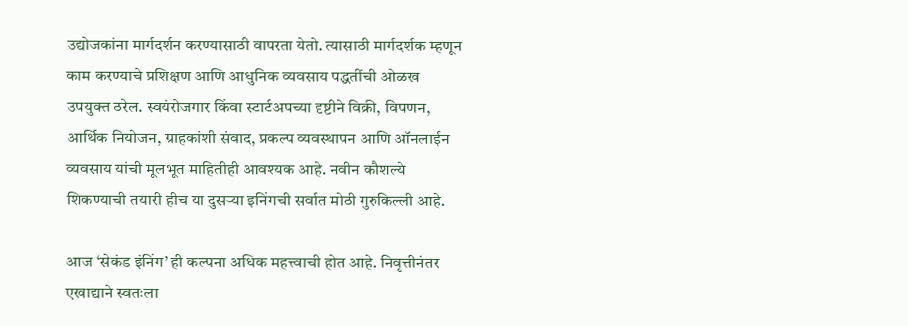उद्योजकांना मार्गदर्शन करण्यासाठी वापरता येतो. त्यासाठी मार्गदर्शक म्हणून काम करण्याचे प्रशिक्षण आणि आधुनिक व्यवसाय पद्धतींची ओळख उपयुक्त ठरेल. स्वयंरोजगार किंवा स्टार्टअपच्या दृष्टीने विक्री, विपणन, आर्थिक नियोजन, ग्राहकांशी संवाद, प्रकल्प व्यवस्थापन आणि ऑनलाईन व्यवसाय यांची मूलभूत माहितीही आवश्यक आहे. नवीन कौशल्ये शिकण्याची तयारी हीच या दुसऱ्या इनिंगची सर्वात मोठी गुरुकिल्ली आहे.

आज ‘सेकंड इंनिंग’ ही कल्पना अधिक महत्त्वाची होत आहे. निवृत्तीनंतर एखाद्याने स्वतःला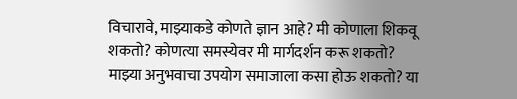विचारावे, माझ्याकडे कोणते ज्ञान आहे? मी कोणाला शिकवू शकतो? कोणत्या समस्येवर मी मार्गदर्शन करू शकतो? माझ्या अनुभवाचा उपयोग समाजाला कसा होऊ शकतो? या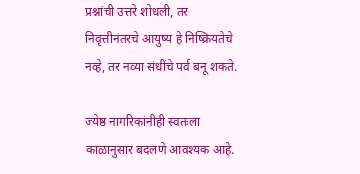प्रश्नांची उत्तरे शोधली, तर निवृत्तीनंतरचे आयुष्य हे निष्क्रियतेचे नव्हे, तर नव्या संधींचे पर्व बनू शकते.

ज्येष्ठ नागरिकांनीही स्वतःला काळानुसार बदलणे आवश्यक आहे.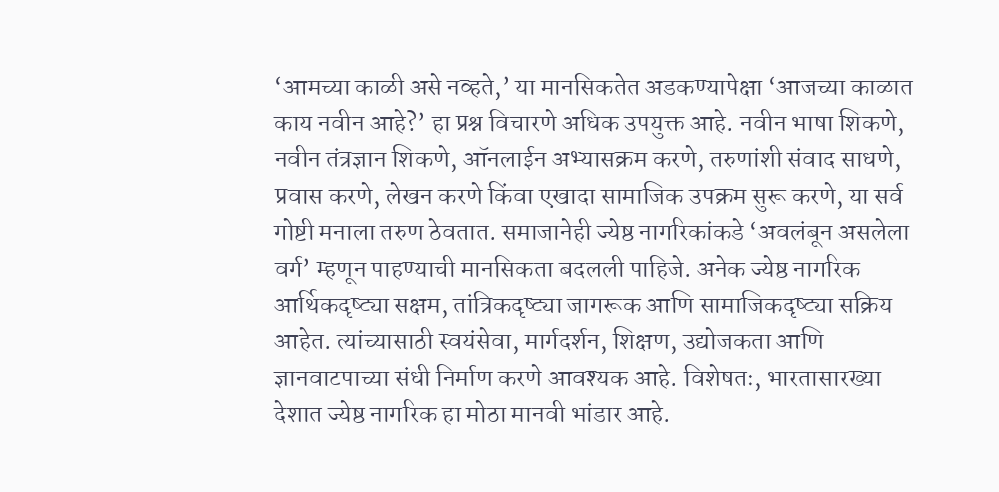‘आमच्या काळी असे नव्हते,’ या मानसिकतेत अडकण्यापेक्षा ‘आजच्या काळात काय नवीन आहे?’ हा प्रश्न विचारणे अधिक उपयुक्त आहे. नवीन भाषा शिकणे, नवीन तंत्रज्ञान शिकणे, ऑनलाईन अभ्यासक्रम करणे, तरुणांशी संवाद साधणे, प्रवास करणे, लेखन करणे किंवा एखादा सामाजिक उपक्रम सुरू करणे, या सर्व गोष्टी मनाला तरुण ठेवतात. समाजानेही ज्येष्ठ नागरिकांकडे ‘अवलंबून असलेला वर्ग’ म्हणून पाहण्याची मानसिकता बदलली पाहिजे. अनेक ज्येष्ठ नागरिक आर्थिकदृष्ट्या सक्षम, तांत्रिकदृष्ट्या जागरूक आणि सामाजिकदृष्ट्या सक्रिय आहेत. त्यांच्यासाठी स्वयंसेवा, मार्गदर्शन, शिक्षण, उद्योजकता आणि ज्ञानवाटपाच्या संधी निर्माण करणे आवश्यक आहे. विशेषतः, भारतासारख्या देशात ज्येष्ठ नागरिक हा मोठा मानवी भांडार आहे.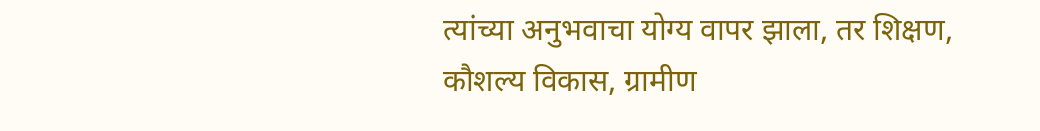त्यांच्या अनुभवाचा योग्य वापर झाला, तर शिक्षण, कौशल्य विकास, ग्रामीण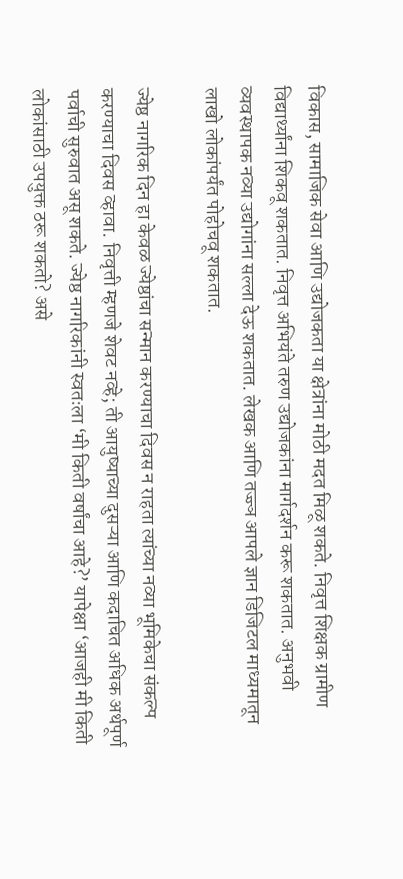विकास, सामाजिक सेवा आणि उद्योजकता या क्षेत्रांना मोठी मदत मिळू शकते. निवृत्त शिक्षक ग्रामीण विद्यार्थ्यांना शिकवू शकतात. निवृत्त अभियंते तरुण उद्योजकांना मार्गदर्शन करू शकतात. अनुभवी व्यवस्थापक नव्या उद्योगांना सल्ला देऊ शकतात. लेखक आणि तज्ज्ञ आपले ज्ञान डिजिटल माध्यमातून लाखो लोकांपर्यंत पोहोचवू शकतात.

ज्येष्ठ नागरिक दिन हा केवळ ज्येष्ठांचा सन्मान करण्याचा दिवस न राहता त्यांच्या नव्या भूमिकेचा संकल्प करण्याचा दिवस व्हावा. निवृत्ती म्हणजे शेवट नव्हे; ती आयुष्याच्या दुसऱ्या आणि कदाचित अधिक अर्थपूर्ण पर्वाची सुरुवात असू शकते. ज्येष्ठ नागरिकांनी स्वतःला ‘मी किती वर्षांचा आहे?’ यापेक्षा ‘आजही मी किती लोकांसाठी उपयुक्त ठरू शकतो? असे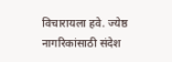विचारायला हवे. ज्येष्ठ नागरिकांसाठी संदेश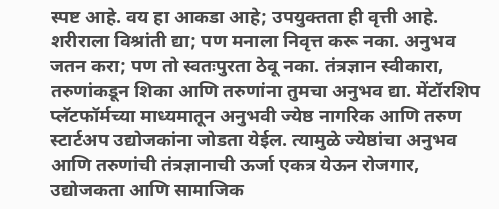स्पष्ट आहे. वय हा आकडा आहे; उपयुक्तता ही वृत्ती आहे. शरीराला विश्रांती द्या; पण मनाला निवृत्त करू नका. अनुभव जतन करा; पण तो स्वतःपुरता ठेवू नका. तंत्रज्ञान स्वीकारा, तरुणांकडून शिका आणि तरुणांना तुमचा अनुभव द्या. मेंटॉरशिप प्लॅटफॉर्मच्या माध्यमातून अनुभवी ज्येष्ठ नागरिक आणि तरुण स्टार्टअप उद्योजकांना जोडता येईल. त्यामुळे ज्येष्ठांचा अनुभव आणि तरुणांची तंत्रज्ञानाची ऊर्जा एकत्र येऊन रोजगार, उद्योजकता आणि सामाजिक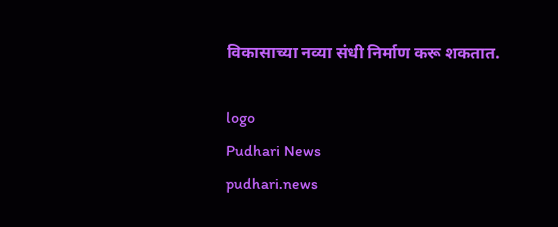विकासाच्या नव्या संधी निर्माण करू शकतात.

logo
Pudhari News
pudhari.news